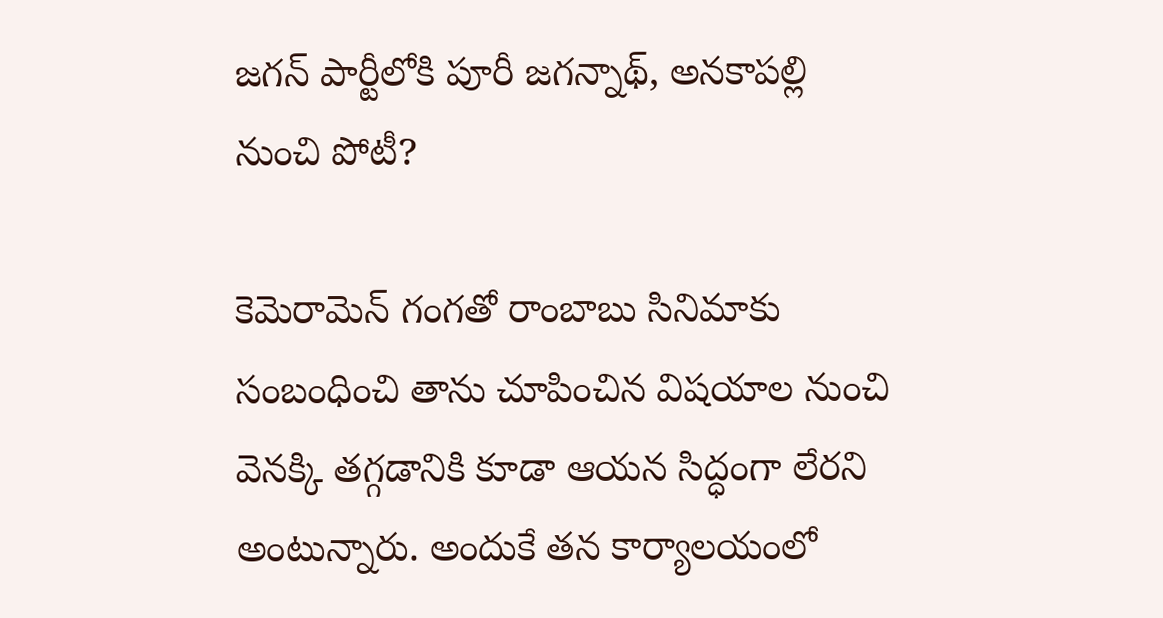జగన్ పార్టీలోకి పూరీ జగన్నాథ్, అనకాపల్లి నుంచి పోటీ?

కెమెరామెన్ గంగతో రాంబాబు సినిమాకు సంబంధించి తాను చూపించిన విషయాల నుంచి వెనక్కి తగ్గడానికి కూడా ఆయన సిద్ధంగా లేరని అంటున్నారు. అందుకే తన కార్యాలయంలో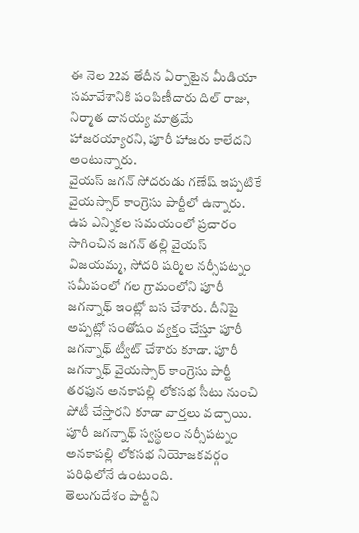ఈ నెల 22వ తేదీన ఏర్పాటైన మీడియా సమావేశానికి పంపిణీదారు దిల్ రాజు, నిర్మాత దానయ్య మాత్రమే హాజరయ్యారని, పూరీ హాజరు కాలేదని అంటున్నారు.
వైయస్ జగన్ సోదరుడు గణేష్ ఇప్పటికే వైయస్సార్ కాంగ్రెసు పార్టీలో ఉన్నారు. ఉప ఎన్నికల సమయంలో ప్రచారం సాగించిన జగన్ తల్లి వైయస్ విజయమ్మ, సోదరి షర్మిల నర్సీపట్నం సమీపంలో గల గ్రామంలోని పూరీ జగన్నాథ్ ఇంట్లో బస చేశారు. దీనిపై అప్పట్లో సంతోషం వ్యక్తం చేస్తూ పూరీ జగన్నాథ్ ట్వీట్ చేశారు కూడా. పూరీ జగన్నాథ్ వైయస్సార్ కాంగ్రెసు పార్టీ తరఫున అనకాపల్లి లోకసభ సీటు నుంచి పోటీ చేస్తారని కూడా వార్తలు వచ్చాయి. పూరీ జగన్నాథ్ స్వస్థలం నర్సీపట్నం అనకాపల్లి లోకసభ నియోజకవర్గం పరిధిలోనే ఉంటుంది.
తెలుగుదేశం పార్టీని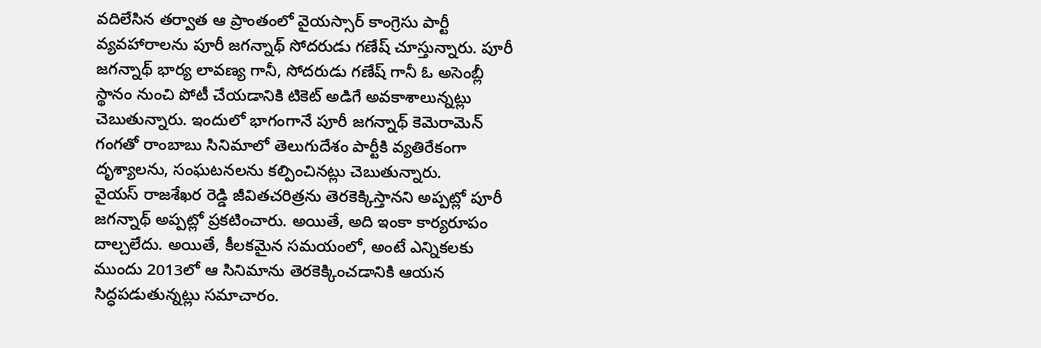వదిలేసిన తర్వాత ఆ ప్రాంతంలో వైయస్సార్ కాంగ్రెసు పార్టీ వ్యవహారాలను పూరీ జగన్నాథ్ సోదరుడు గణేష్ చూస్తున్నారు. పూరీ జగన్నాథ్ భార్య లావణ్య గానీ, సోదరుడు గణేష్ గానీ ఓ అసెంబ్లీ స్థానం నుంచి పోటీ చేయడానికి టికెట్ అడిగే అవకాశాలున్నట్లు చెబుతున్నారు. ఇందులో భాగంగానే పూరీ జగన్నాథ్ కెమెరామెన్ గంగతో రాంబాబు సినిమాలో తెలుగుదేశం పార్టీకి వ్యతిరేకంగా దృశ్యాలను, సంఘటనలను కల్పించినట్లు చెబుతున్నారు.
వైయస్ రాజశేఖర రెడ్డి జీవితచరిత్రను తెరకెక్కిస్తానని అప్పట్లో పూరీ జగన్నాథ్ అప్పట్లో ప్రకటించారు. అయితే, అది ఇంకా కార్యరూపం దాల్చలేదు. అయితే, కీలకమైన సమయంలో, అంటే ఎన్నికలకు ముందు 2013లో ఆ సినిమాను తెరకెక్కించడానికి ఆయన సిద్ధపడుతున్నట్లు సమాచారం.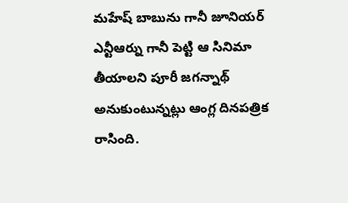మహేష్ బాబును గానీ జూనియర్ ఎన్టీఆర్ను గానీ పెట్టి ఆ సినిమా తీయాలని పూరీ జగన్నాథ్ అనుకుంటున్నట్లు ఆంగ్ల దినపత్రిక రాసింది.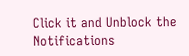Click it and Unblock the Notifications